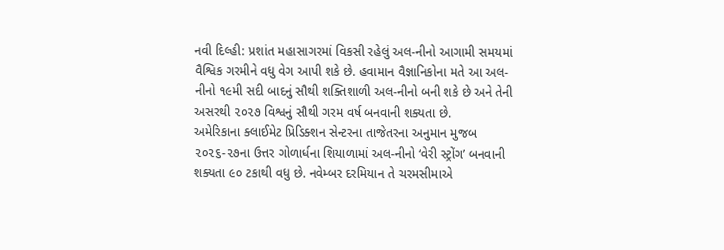નવી દિલ્હી: પ્રશાંત મહાસાગરમાં વિકસી રહેલું અલ-નીનો આગામી સમયમાં વૈશ્વિક ગરમીને વધુ વેગ આપી શકે છે. હવામાન વૈજ્ઞાનિકોના મતે આ અલ-નીનો ૧૯મી સદી બાદનું સૌથી શક્તિશાળી અલ-નીનો બની શકે છે અને તેની અસરથી ૨૦૨૭ વિશ્વનું સૌથી ગરમ વર્ષ બનવાની શક્યતા છે.
અમેરિકાના ક્લાઈમેટ પ્રિડિક્શન સેન્ટરના તાજેતરના અનુમાન મુજબ ૨૦૨૬-૨૭ના ઉત્તર ગોળાર્ધના શિયાળામાં અલ-નીનો ‘વેરી સ્ટ્રોંગ’ બનવાની શક્યતા ૯૦ ટકાથી વધુ છે. નવેમ્બર દરમિયાન તે ચરમસીમાએ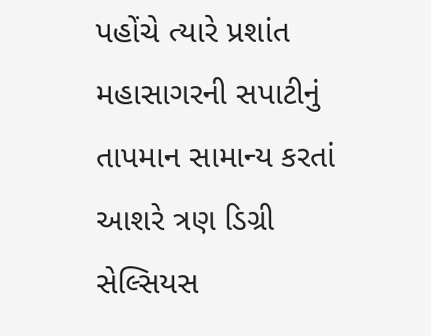પહોંચે ત્યારે પ્રશાંત મહાસાગરની સપાટીનું તાપમાન સામાન્ય કરતાં આશરે ત્રણ ડિગ્રી સેલ્સિયસ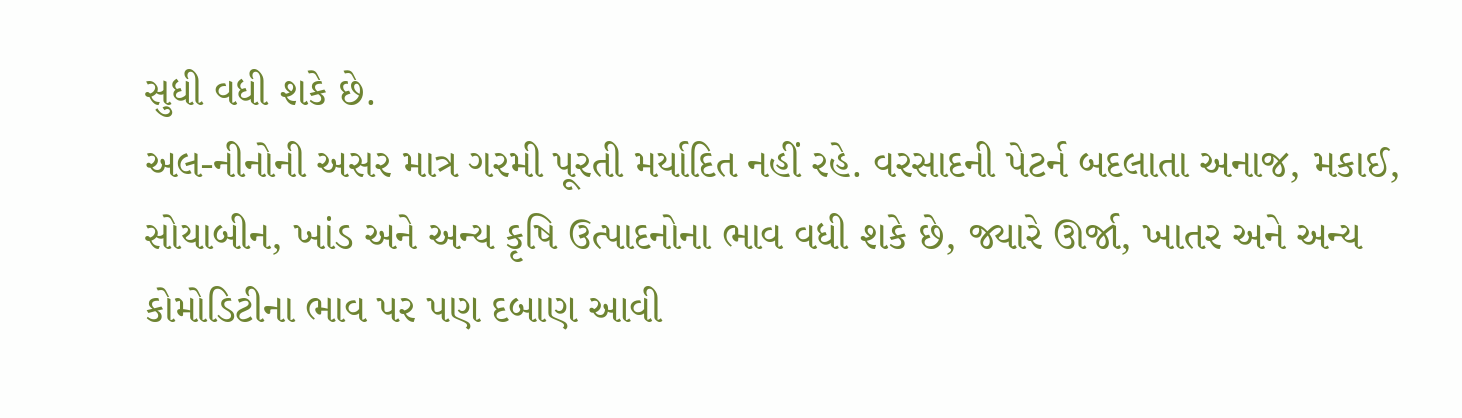સુધી વધી શકે છે.
અલ-નીનોની અસર માત્ર ગરમી પૂરતી મર્યાદિત નહીં રહે. વરસાદની પેટર્ન બદલાતા અનાજ, મકાઈ, સોયાબીન, ખાંડ અને અન્ય કૃષિ ઉત્પાદનોના ભાવ વધી શકે છે, જ્યારે ઊર્જા, ખાતર અને અન્ય કોમોડિટીના ભાવ પર પણ દબાણ આવી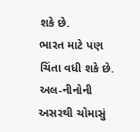શકે છે.
ભારત માટે પણ ચિંતા વધી શકે છે. અલ-નીનોની અસરથી ચોમાસું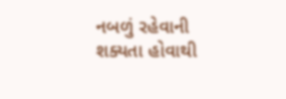નબળું રહેવાની શક્યતા હોવાથી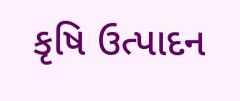કૃષિ ઉત્પાદન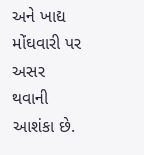અને ખાદ્ય મોંઘવારી પર અસર થવાની આશંકા છે.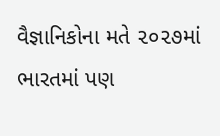વૈજ્ઞાનિકોના મતે ૨૦૨૭માં ભારતમાં પણ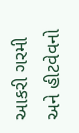આકરી ગરમી અને હીટવેવનો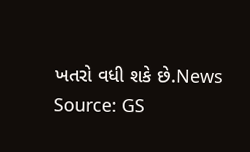ખતરો વધી શકે છે.News Source: GS